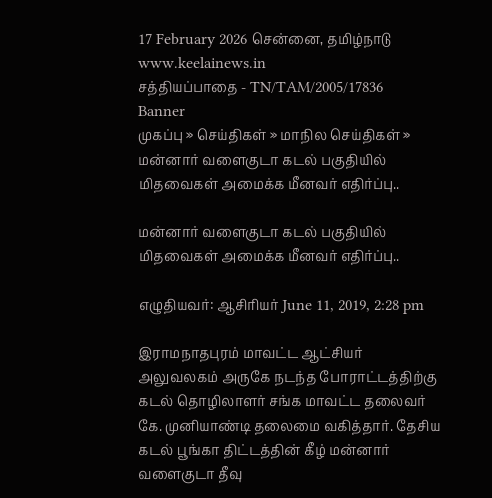17 February 2026 சென்னை, தமிழ்நாடு
www.keelainews.in
சத்தியப்பாதை - TN/TAM/2005/17836
Banner
முகப்பு » செய்திகள் » மாநில செய்திகள் » மன்னார் வளைகுடா கடல் பகுதியில் மிதவைகள் அமைக்க மீனவர் எதிர்ப்பு..

மன்னார் வளைகுடா கடல் பகுதியில் மிதவைகள் அமைக்க மீனவர் எதிர்ப்பு..

எழுதியவர்: ஆசிரியர் June 11, 2019, 2:28 pm

இராமநாதபுரம் மாவட்ட ஆட்சியர் அலுவலகம் அருகே நடந்த போராட்டத்திற்கு கடல் தொழிலாளர் சங்க மாவட்ட தலைவர் கே. முனியாண்டி தலைமை வகித்தார். தேசிய கடல் பூங்கா திட்டத்தின் கீழ் மன்னார் வளைகுடா தீவு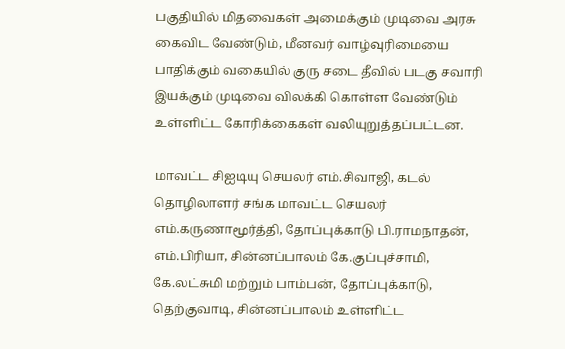பகுதியில் மிதவைகள் அமைக்கும் முடிவை அரசு கைவிட வேண்டும், மீனவர் வாழ்வுரிமையை பாதிக்கும் வகையில் குரு சடை தீவில் படகு சவாரி இயக்கும் முடிவை விலக்கி கொள்ள வேண்டும் உள்ளிட்ட கோரிக்கைகள் வலியுறுத்தப்பட்டன.

மாவட்ட சிஐடியு செயலர் எம்.சிவாஜி, கடல் தொழிலாளர் சங்க மாவட்ட செயலர் எம்.கருணாமூர்த்தி, தோப்புக்காடு பி.ராமநாதன், எம்.பிரியா, சின்னப்பாலம் கே.குப்புச்சாமி, கே.லட்சுமி மற்றும் பாம்பன், தோப்புக்காடு, தெற்குவாடி, சின்னப்பாலம் உள்ளிட்ட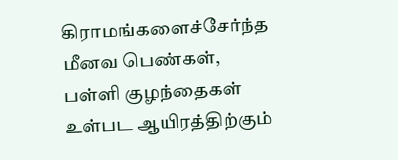கிராமங்களைச்சேர்ந்த மீனவ பெண்கள், பள்ளி குழந்தைகள் உள்பட ஆயிரத்திற்கும்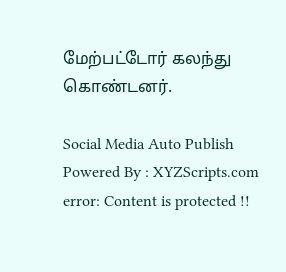மேற்பட்டோர் கலந்து கொண்டனர்.

Social Media Auto Publish Powered By : XYZScripts.com
error: Content is protected !!